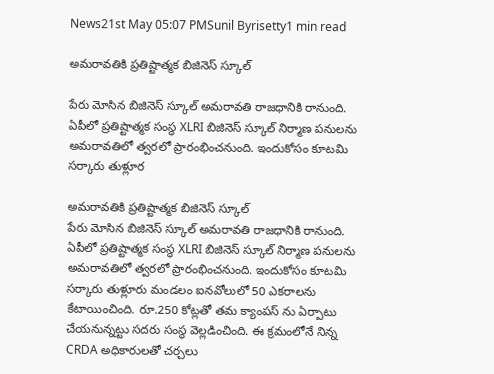News21st May 05:07 PMSunil Byrisetty1 min read

అమరావతికి ప్రతిష్టాత్మక బిజినెస్ స్కూల్

పేరు మోసిన బిజినెస్ స్కూల్ అమరావతి రాజధానికి రానుంది. ఏపీలో ప్రతిష్టాత్మక సంస్థ XLRI బిజినెస్ స్కూల్ నిర్మాణ పనులను అమరావతిలో త్వరలో ప్రారంభించనుంది. ఇందుకోసం కూటమి సర్కారు తుళ్లూర

అమరావతికి ప్రతిష్టాత్మక బిజినెస్ స్కూల్
పేరు మోసిన బిజినెస్ స్కూల్ అమరావతి రాజధానికి రానుంది. ఏపీలో ప్రతిష్టాత్మక సంస్థ XLRI బిజినెస్ స్కూల్ నిర్మాణ పనులను అమరావతిలో త్వరలో ప్రారంభించనుంది. ఇందుకోసం కూటమి సర్కారు తుళ్లూరు మండలం ఐనవోలులో 50 ఎకరాలను కేటాయించింది. రూ.250 కోట్లతో తమ క్యాంపస్ ను ఏర్పాటు చేయనున్నట్టు సదరు సంస్థ వెల్లడించింది. ఈ క్రమంలోనే నిన్న CRDA అధికారులతో చర్చలు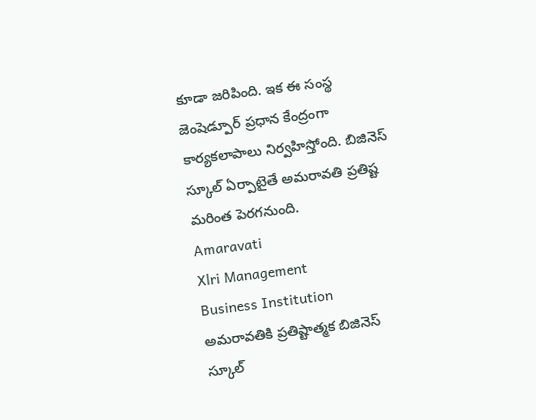కూడా జరిపింది. ఇక ఈ సంస్థ జెంషెడ్పూర్ ప్రధాన కేంద్రంగా కార్యకలాపాలు నిర్వహిస్తోంది. బిజినెస్ స్కూల్ ఏర్పాటైతే అమరావతి ప్రతిష్ట మరింత పెరగనుంది.
Amaravati
Xlri Management
Business Institution
అమరావతికి ప్రతిష్టాత్మక బిజినెస్ స్కూల్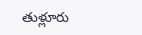తుళ్లూరు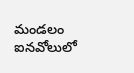మండలం ఐనవోలులో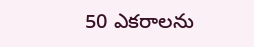50 ఎకరాలను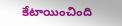కేటాయించింది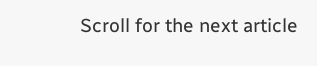Scroll for the next article